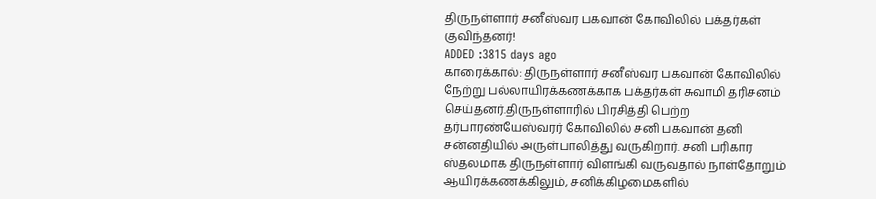திருநள்ளார் சனீஸ்வர பகவான் கோவிலில் பக்தர்கள் குவிந்தனர்!
ADDED :3815 days ago
காரைக்கால்: திருநள்ளார் சனீஸ்வர பகவான் கோவிலில் நேற்று பல்லாயிரக்கணக்காக பக்தர்கள் சுவாமி தரிசனம் செய்தனர்.திருநள்ளாரில் பிரசித்தி பெற்ற தர்பாரண்யேஸ்வரர் கோவிலில் சனி பகவான் தனி சன்னதியில் அருள்பாலித்து வருகிறார். சனி பரிகார ஸ்தலமாக திருநள்ளார் விளங்கி வருவதால் நாள்தோறும் ஆயிரக்கணக்கிலும், சனிக்கிழமைகளில்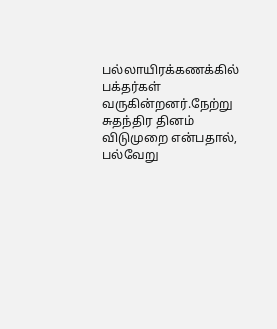பல்லாயிரக்கணக்கில் பக்தர்கள் வருகின்றனர்.நேற்று சுதந்திர தினம் விடுமுறை என்பதால், பல்வேறு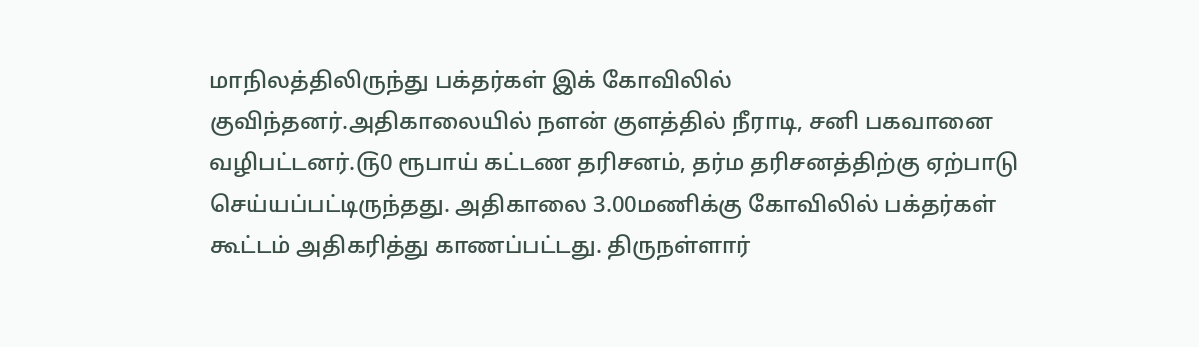மாநிலத்திலிருந்து பக்தர்கள் இக் கோவிலில் குவிந்தனர்.அதிகாலையில் நளன் குளத்தில் நீராடி, சனி பகவானை வழிபட்டனர்.௫0 ரூபாய் கட்டண தரிசனம், தர்ம தரிசனத்திற்கு ஏற்பாடு செய்யப்பட்டிருந்தது. அதிகாலை 3.00மணிக்கு கோவிலில் பக்தர்கள் கூட்டம் அதிகரித்து காணப்பட்டது. திருநள்ளார்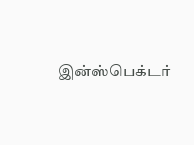இன்ஸ்பெக்டர்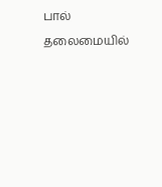பால் தலைமையில்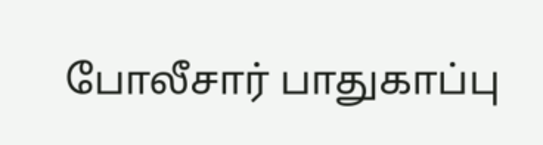போலீசார் பாதுகாப்பு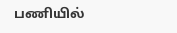பணியில்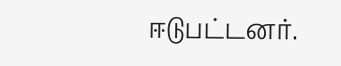ஈடுபட்டனர்.